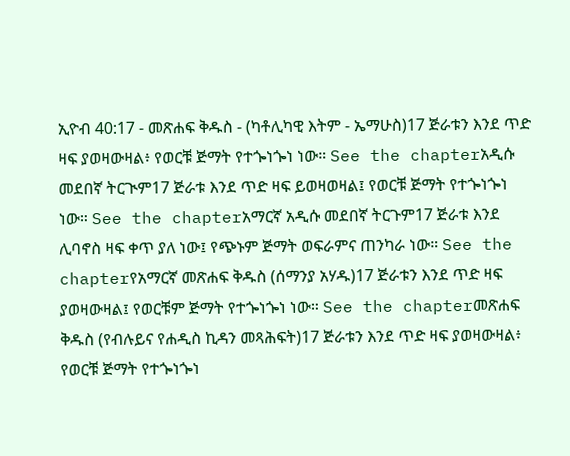ኢዮብ 40:17 - መጽሐፍ ቅዱስ - (ካቶሊካዊ እትም - ኤማሁስ)17 ጅራቱን እንደ ጥድ ዛፍ ያወዛውዛል፥ የወርቹ ጅማት የተጐነጐነ ነው። See the chapterአዲሱ መደበኛ ትርጒም17 ጅራቱ እንደ ጥድ ዛፍ ይወዛወዛል፤ የወርቹ ጅማት የተጐነጐነ ነው። See the chapterአማርኛ አዲሱ መደበኛ ትርጉም17 ጅራቱ እንደ ሊባኖስ ዛፍ ቀጥ ያለ ነው፤ የጭኑም ጅማት ወፍራምና ጠንካራ ነው። See the chapterየአማርኛ መጽሐፍ ቅዱስ (ሰማንያ አሃዱ)17 ጅራቱን እንደ ጥድ ዛፍ ያወዛውዛል፤ የወርቹም ጅማት የተጐነጐነ ነው። See the chapterመጽሐፍ ቅዱስ (የብሉይና የሐዲስ ኪዳን መጻሕፍት)17 ጅራቱን እንደ ጥድ ዛፍ ያወዛውዛል፥ የወርቹ ጅማት የተጐነጐነ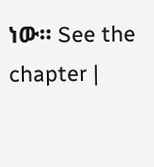ነው። See the chapter |